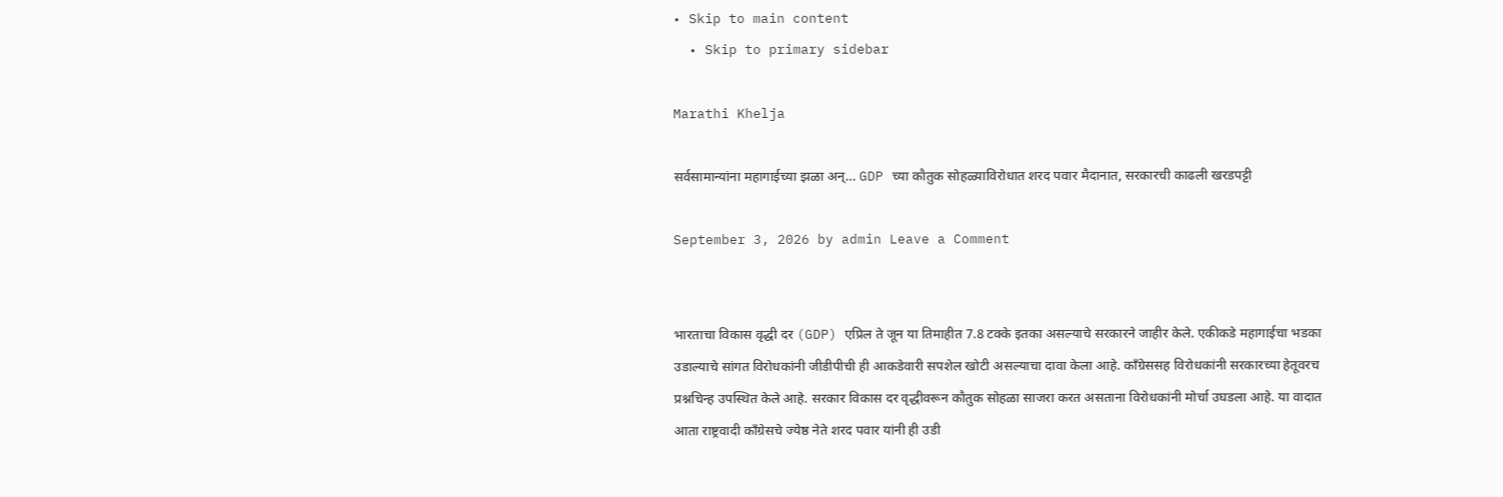• Skip to main content
  • Skip to primary sidebar

Marathi Khelja

सर्वसामान्यांना महागाईच्या झळा अन्… GDP च्या कौतुक सोहळ्याविरोधात शरद पवार मैदानात, सरकारची काढली खरडपट्टी

September 3, 2026 by admin Leave a Comment


भारताचा विकास वृद्धी दर (GDP) एप्रिल ते जून या तिमाहीत 7.8 टक्के इतका असल्याचे सरकारने जाहीर केले. एकीकडे महागाईचा भडका उडाल्याचे सांगत विरोधकांनी जीडीपीची ही आकडेवारी सपशेल खोटी असल्याचा दावा केला आहे. काँग्रेससह विरोधकांनी सरकारच्या हेतूवरच प्रश्नचिन्ह उपस्थित केले आहे. सरकार विकास दर वृद्धीवरून कौतुक सोहळा साजरा करत असताना विरोधकांनी मोर्चा उघडला आहे. या वादात आता राष्ट्रवादी काँग्रेसचे ज्येष्ठ नेते शरद पवार यांनी ही उडी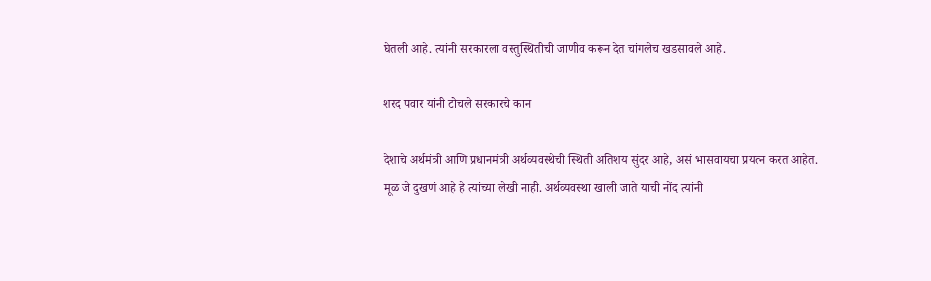घेतली आहे. त्यांनी सरकारला वस्तुस्थितीची जाणीव करून देत चांगलेच खडसावले आहे.

शरद पवार यांनी टोचले सरकारचे कान

देशाचे अर्थमंत्री आणि प्रधानमंत्री अर्थव्यवस्थेची स्थिती अतिशय सुंदर आहे, असं भासवायचा प्रयत्न करत आहेत. मूळ जे दुखणं आहे हे त्यांच्या लेखी नाही. अर्थव्यवस्था खाली जाते याची नोंद त्यांनी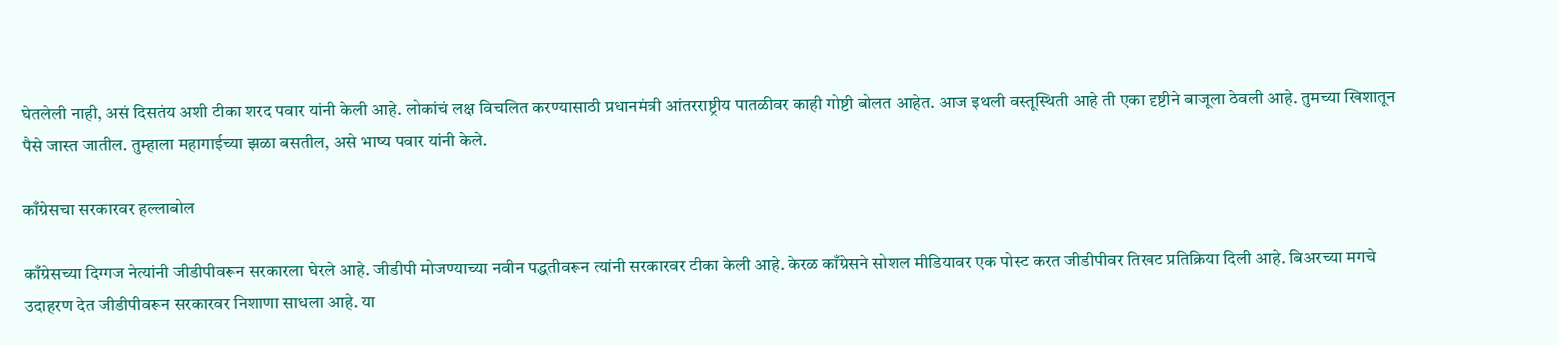घेतलेली नाही, असं दिसतंय अशी टीका शरद पवार यांनी केली आहे. लोकांचं लक्ष विचलित करण्यासाठी प्रधानमंत्री आंतरराष्ट्रीय पातळीवर काही गोष्टी बोलत आहेत. आज इथली वस्तूस्थिती आहे ती एका दृष्टीने बाजूला ठेवली आहे. तुमच्या खिशातून पैसे जास्त जातील. तुम्हाला महागाईच्या झळा बसतील, असे भाष्य पवार यांनी केले.

काँग्रेसचा सरकारवर हल्लाबोल

काँग्रेसच्या दिग्गज नेत्यांनी जीडीपीवरून सरकारला घेरले आहे. जीडीपी मोजण्याच्या नवीन पद्धतीवरून त्यांनी सरकारवर टीका केली आहे. केरळ काँग्रेसने सोशल मीडियावर एक पोस्ट करत जीडीपीवर तिखट प्रतिक्रिया दिली आहे. बिअरच्या मगचे उदाहरण देत जीडीपीवरून सरकारवर निशाणा साधला आहे. या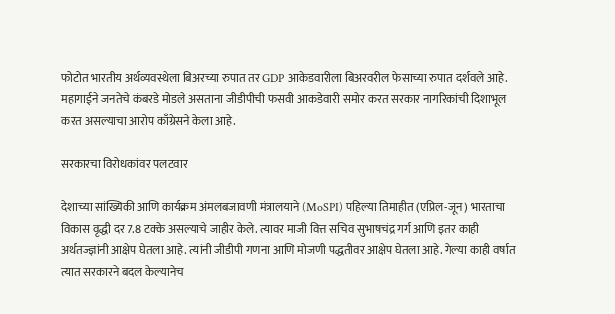फोटोत भारतीय अर्थव्यवस्थेला बिअरच्या रुपात तर GDP आकेडवारीला बिअरवरील फेसाच्या रुपात दर्शवले आहे. महागाईने जनतेचे कंबरडे मोडले असताना जीडीपीची फसवी आकडेवारी समोर करत सरकार नागरिकांची दिशाभूल करत असल्याचा आरोप काँग्रेसने केला आहे.

सरकारचा विरोधकांवर पलटवार

देशाच्या सांख्यिकी आणि कार्यक्रम अंमलबजावणी मंत्रालयाने (MoSPI) पहिल्या तिमाहीत (एप्रिल-जून) भारताचा विकास वृद्धी दर 7.8 टक्के असल्याचे जाहीर केले. त्यावर माजी वित्त सचिव सुभाषचंद्र गर्ग आणि इतर काही अर्थतज्ज्ञांनी आक्षेप घेतला आहे. त्यांनी जीडीपी गणना आणि मोजणी पद्धतीवर आक्षेप घेतला आहे. गेल्या काही वर्षात त्यात सरकारने बदल केल्यानेच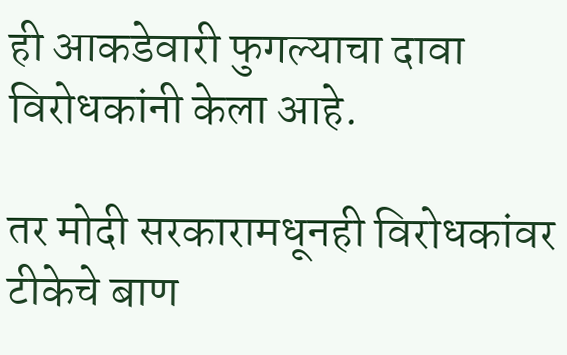ही आकडेवारी फुगल्याचा दावा विरोधकांनी केला आहे.

तर मोदी सरकारामधूनही विरोधकांवर टीकेचे बाण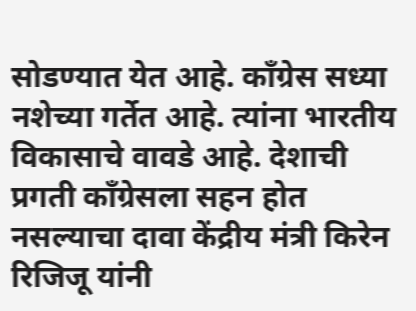सोडण्यात येत आहे. काँग्रेस सध्या नशेच्या गर्तेत आहे. त्यांना भारतीय विकासाचे वावडे आहे. देशाची प्रगती काँग्रेसला सहन होत नसल्याचा दावा केंद्रीय मंत्री किरेन रिजिजू यांनी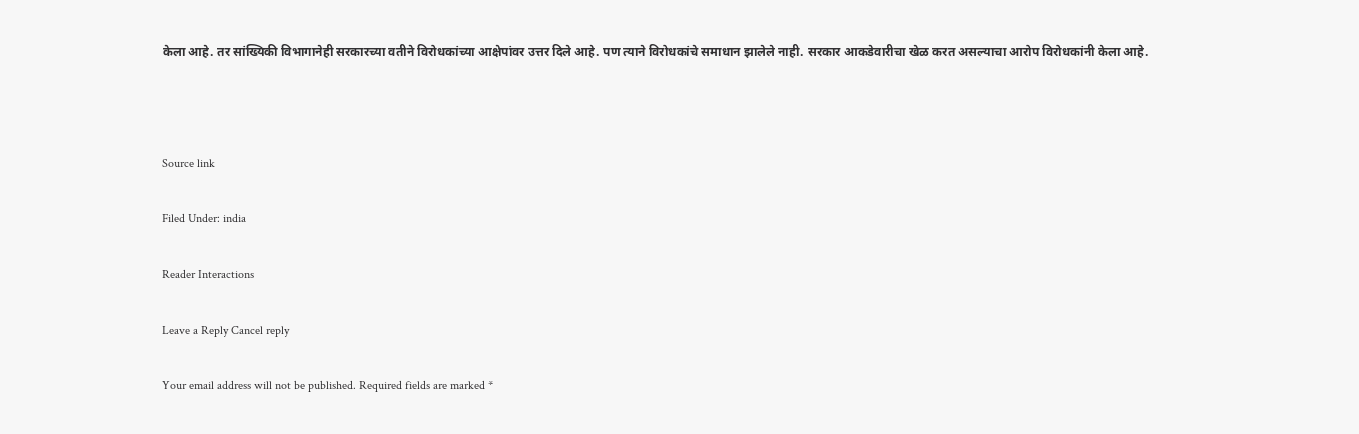केला आहे. तर सांख्यिकी विभागानेही सरकारच्या वतीने विरोधकांच्या आक्षेपांवर उत्तर दिले आहे. पण त्याने विरोधकांचे समाधान झालेले नाही. सरकार आकडेवारीचा खेळ करत असल्याचा आरोप विरोधकांनी केला आहे.



Source link

Filed Under: india

Reader Interactions

Leave a Reply Cancel reply

Your email address will not be published. Required fields are marked *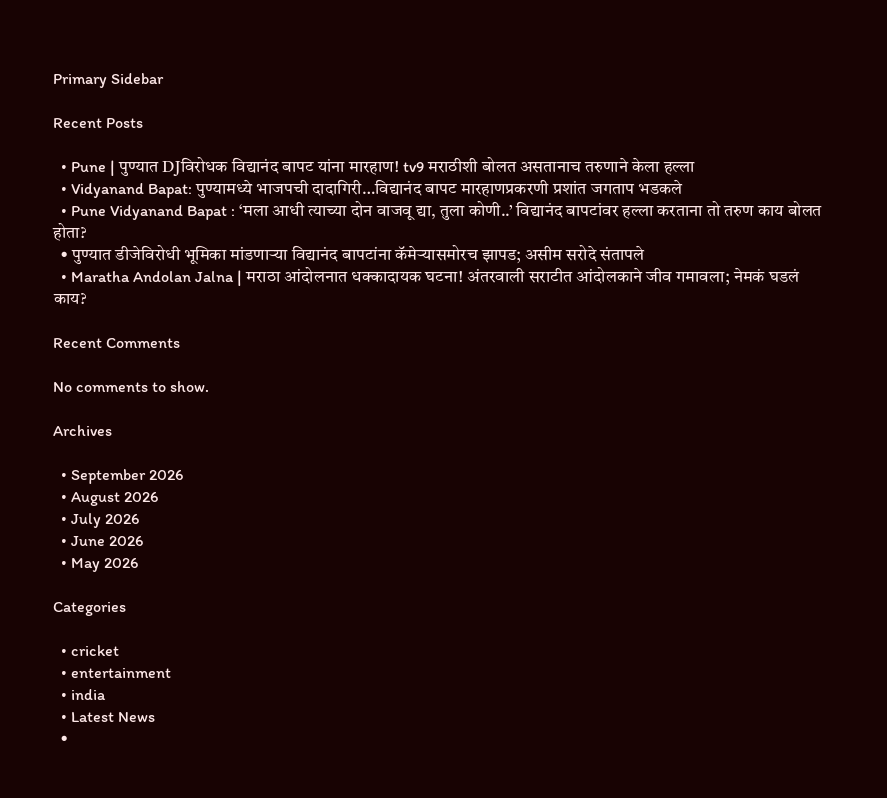Primary Sidebar

Recent Posts

  • Pune | पुण्यात DJविरोधक विद्यानंद बापट यांना मारहाण! tv9 मराठीशी बोलत असतानाच तरुणाने केला हल्ला
  • Vidyanand Bapat: पुण्यामध्ये भाजपची दादागिरी…विद्यानंद बापट मारहाणप्रकरणी प्रशांत जगताप भडकले
  • Pune Vidyanand Bapat : ‘मला आधी त्याच्या दोन वाजवू द्या, तुला कोणी..’ विद्यानंद बापटांवर हल्ला करताना तो तरुण काय बोलत होता?
  • पुण्यात डीजेविरोधी भूमिका मांडणाऱ्या विद्यानंद बापटांना कॅमेऱ्यासमोरच झापड; असीम सरोदे संतापले
  • Maratha Andolan Jalna | मराठा आंदोलनात धक्कादायक घटना! अंतरवाली सराटीत आंदोलकाने जीव गमावला; नेमकं घडलं काय?

Recent Comments

No comments to show.

Archives

  • September 2026
  • August 2026
  • July 2026
  • June 2026
  • May 2026

Categories

  • cricket
  • entertainment
  • india
  • Latest News
  •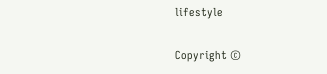lifestyle

Copyright ©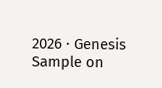2026 · Genesis Sample on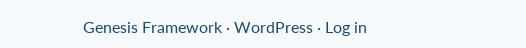Genesis Framework · WordPress · Log in